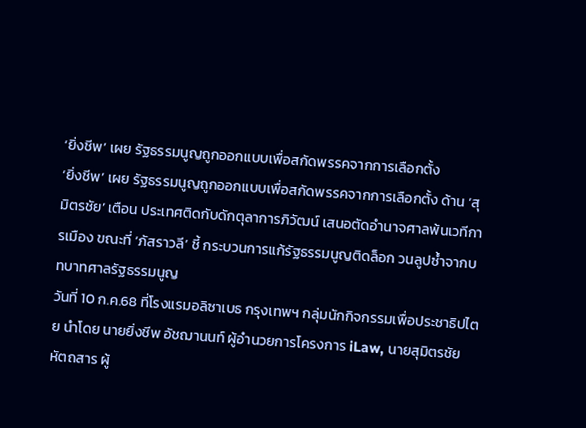‘ยิ่งชีพ’ เผย รัฐธรรมนูญถูกออกแบบเพื่อสกัดพรรคจากการเลือกตั้ง
‘ยิ่งชีพ’ เผย รัฐธรรมนูญถูกออกแบบเพื่อสกัดพรรคจากการเลือกตั้ง ด้าน ‘สุมิตรชัย’ เตือน ประเทศติดกับดักตุลาการภิวัฒน์ เสนอตัดอำนาจศาลพ้นเวทีการเมือง ขณะที่ ‘ภัสราวลี’ ชี้ กระบวนการแก้รัฐธรรมนูญติดล็อก วนลูปซ้ำจากบทบาทศาลรัฐธรรมนูญ
วันที่ 10 ก.ค.68 ที่โรงแรมอลิซาเบธ กรุงเทพฯ กลุ่มนักกิจกรรมเพื่อประชาธิปไตย นำโดย นายยิ่งชีพ อัชฌานนท์ ผู้อำนวยการโครงการ iLaw, นายสุมิตรชัย หัตถสาร ผู้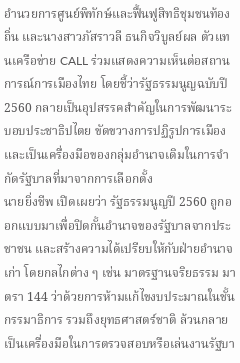อำนวยการศูนย์พิทักษ์และฟื้นฟูสิทธิชุมชนท้องถิ่น และนางสาวภัสราวลี ธนกิจวิบูลย์ผล ตัวแทนเครือข่าย CALL ร่วมแสดงความเห็นต่อสถานการณ์การเมืองไทย โดยชี้ว่ารัฐธรรมนูญฉบับปี 2560 กลายเป็นอุปสรรคสำคัญในการพัฒนาระบอบประชาธิปไตย ขัดขวางการปฏิรูปการเมือง และเป็นเครื่องมือของกลุ่มอำนาจเดิมในการจำกัดรัฐบาลที่มาจากการเลือกตั้ง
นายยิ่งชีพ เปิดเผยว่า รัฐธรรมนูญปี 2560 ถูกออกแบบมาเพื่อปิดกั้นอำนาจของรัฐบาลจากประชาชน และสร้างความได้เปรียบให้กับฝ่ายอำนาจเก่า โดยกลไกต่าง ๆ เช่น มาตรฐานจริยธรรม มาตรา 144 ว่าด้วยการห้ามแก้ไขงบประมาณในชั้นกรรมาธิการ รวมถึงยุทธศาสตร์ชาติ ล้วนกลายเป็นเครื่องมือในการตรวจสอบหรือเล่นงานรัฐบา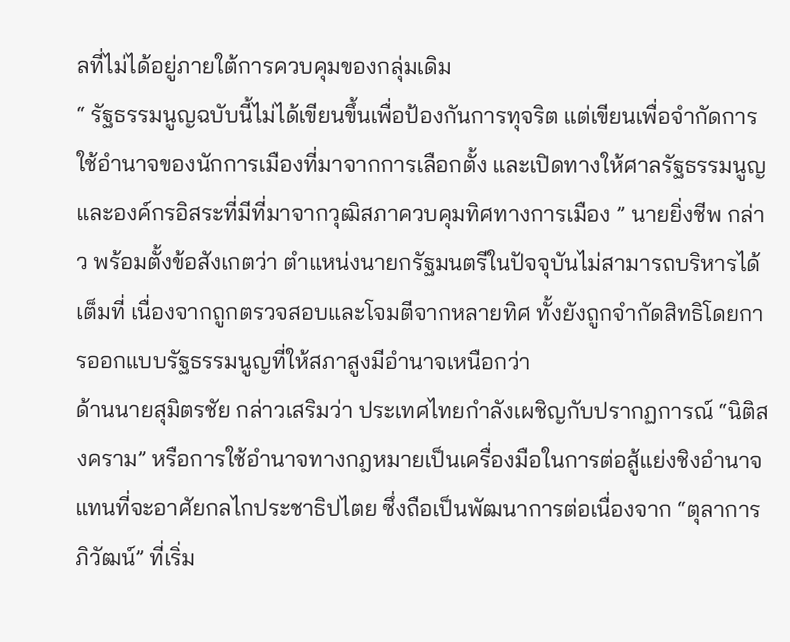ลที่ไม่ได้อยู่ภายใต้การควบคุมของกลุ่มเดิม
“ รัฐธรรมนูญฉบับนี้ไม่ได้เขียนขึ้นเพื่อป้องกันการทุจริต แต่เขียนเพื่อจำกัดการใช้อำนาจของนักการเมืองที่มาจากการเลือกตั้ง และเปิดทางให้ศาลรัฐธรรมนูญและองค์กรอิสระที่มีที่มาจากวุฒิสภาควบคุมทิศทางการเมือง ” นายยิ่งชีพ กล่าว พร้อมตั้งข้อสังเกตว่า ตำแหน่งนายกรัฐมนตรีในปัจจุบันไม่สามารถบริหารได้เต็มที่ เนื่องจากถูกตรวจสอบและโจมตีจากหลายทิศ ทั้งยังถูกจำกัดสิทธิโดยการออกแบบรัฐธรรมนูญที่ให้สภาสูงมีอำนาจเหนือกว่า
ด้านนายสุมิตรชัย กล่าวเสริมว่า ประเทศไทยกำลังเผชิญกับปรากฏการณ์ “นิติสงคราม” หรือการใช้อำนาจทางกฎหมายเป็นเครื่องมือในการต่อสู้แย่งชิงอำนาจ แทนที่จะอาศัยกลไกประชาธิปไตย ซึ่งถือเป็นพัฒนาการต่อเนื่องจาก “ตุลาการภิวัฒน์” ที่เริ่ม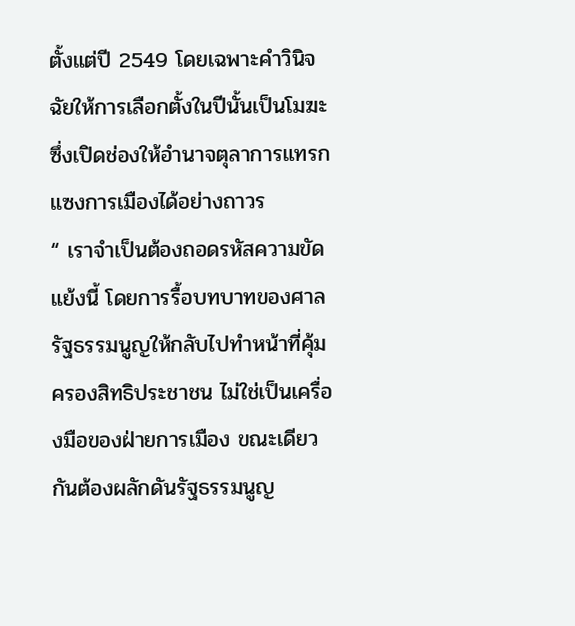ตั้งแต่ปี 2549 โดยเฉพาะคำวินิจฉัยให้การเลือกตั้งในปีนั้นเป็นโมฆะ ซึ่งเปิดช่องให้อำนาจตุลาการแทรกแซงการเมืองได้อย่างถาวร
“ เราจำเป็นต้องถอดรหัสความขัดแย้งนี้ โดยการรื้อบทบาทของศาลรัฐธรรมนูญให้กลับไปทำหน้าที่คุ้มครองสิทธิประชาชน ไม่ใช่เป็นเครื่องมือของฝ่ายการเมือง ขณะเดียวกันต้องผลักดันรัฐธรรมนูญ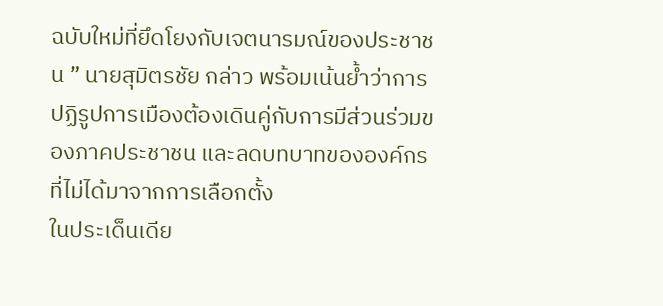ฉบับใหม่ที่ยึดโยงกับเจตนารมณ์ของประชาชน ” นายสุมิตรชัย กล่าว พร้อมเน้นย้ำว่าการปฏิรูปการเมืองต้องเดินคู่กับการมีส่วนร่วมของภาคประชาชน และลดบทบาทขององค์กรที่ไม่ได้มาจากการเลือกตั้ง
ในประเด็นเดีย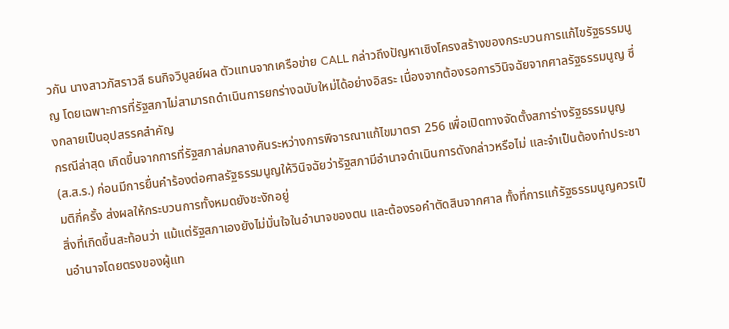วกัน นางสาวภัสราวลี ธนกิจวิบูลย์ผล ตัวแทนจากเครือข่าย CALL กล่าวถึงปัญหาเชิงโครงสร้างของกระบวนการแก้ไขรัฐธรรมนูญ โดยเฉพาะการที่รัฐสภาไม่สามารถดำเนินการยกร่างฉบับใหม่ได้อย่างอิสระ เนื่องจากต้องรอการวินิจฉัยจากศาลรัฐธรรมนูญ ซึ่งกลายเป็นอุปสรรคสำคัญ
กรณีล่าสุด เกิดขึ้นจากการที่รัฐสภาล่มกลางคันระหว่างการพิจารณาแก้ไขมาตรา 256 เพื่อเปิดทางจัดตั้งสภาร่างรัฐธรรมนูญ (ส.ส.ร.) ก่อนมีการยื่นคำร้องต่อศาลรัฐธรรมนูญให้วินิจฉัยว่ารัฐสภามีอำนาจดำเนินการดังกล่าวหรือไม่ และจำเป็นต้องทำประชามติกี่ครั้ง ส่งผลให้กระบวนการทั้งหมดยังชะงักอยู่
สิ่งที่เกิดขึ้นสะท้อนว่า แม้แต่รัฐสภาเองยังไม่มั่นใจในอำนาจของตน และต้องรอคำตัดสินจากศาล ทั้งที่การแก้รัฐธรรมนูญควรเป็นอำนาจโดยตรงของผู้แท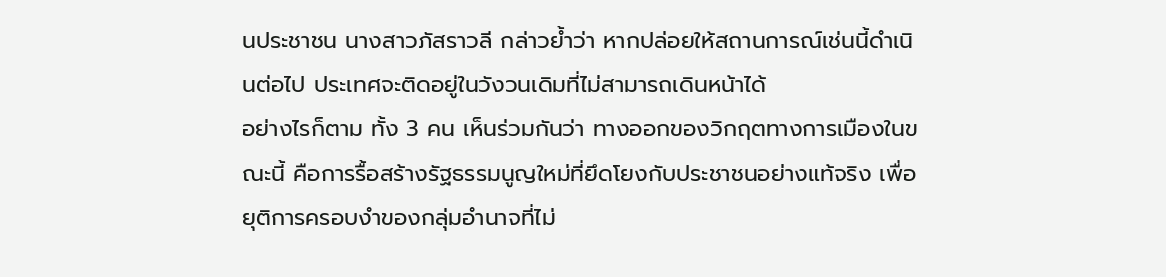นประชาชน นางสาวภัสราวลี กล่าวย้ำว่า หากปล่อยให้สถานการณ์เช่นนี้ดำเนินต่อไป ประเทศจะติดอยู่ในวังวนเดิมที่ไม่สามารถเดินหน้าได้
อย่างไรก็ตาม ทั้ง 3 คน เห็นร่วมกันว่า ทางออกของวิกฤตทางการเมืองในขณะนี้ คือการรื้อสร้างรัฐธรรมนูญใหม่ที่ยึดโยงกับประชาชนอย่างแท้จริง เพื่อยุติการครอบงำของกลุ่มอำนาจที่ไม่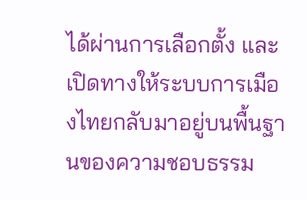ได้ผ่านการเลือกตั้ง และเปิดทางให้ระบบการเมืองไทยกลับมาอยู่บนพื้นฐานของความชอบธรรม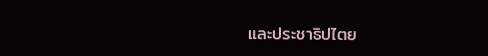และประชาธิปไตย